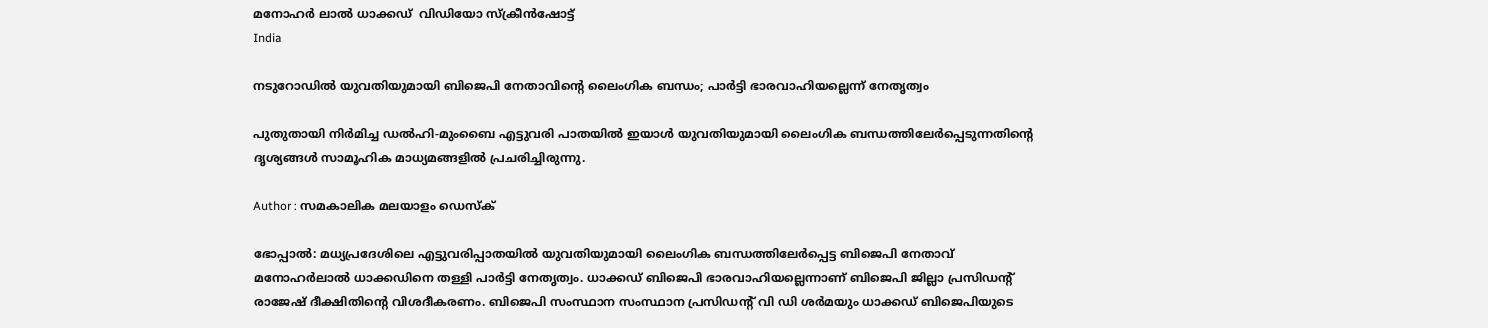മനോഹര്‍ ലാല്‍ ധാക്കഡ്  വിഡിയോ സ്‌ക്രീന്‍ഷോട്ട്
India

നടുറോഡില്‍ യുവതിയുമായി ബിജെപി നേതാവിന്റെ ലൈംഗിക ബന്ധം; പാര്‍ട്ടി ഭാരവാഹിയല്ലെന്ന് നേതൃത്വം

പുതുതായി നിര്‍മിച്ച ഡല്‍ഹി-മുംബൈ എട്ടുവരി പാതയില്‍ ഇയാള്‍ യുവതിയുമായി ലൈംഗിക ബന്ധത്തിലേര്‍പ്പെടുന്നതിന്റെ ദൃശ്യങ്ങള്‍ സാമൂഹിക മാധ്യമങ്ങളില്‍ പ്രചരിച്ചിരുന്നു.

Author : സമകാലിക മലയാളം ഡെസ്ക്

ഭോപ്പാല്‍: മധ്യപ്രദേശിലെ എട്ടുവരിപ്പാതയില്‍ യുവതിയുമായി ലൈംഗിക ബന്ധത്തിലേര്‍പ്പെട്ട ബിജെപി നേതാവ് മനോഹര്‍ലാല്‍ ധാക്കഡിനെ തള്ളി പാര്‍ട്ടി നേതൃത്വം. ധാക്കഡ് ബിജെപി ഭാരവാഹിയല്ലെന്നാണ് ബിജെപി ജില്ലാ പ്രസിഡന്റ് രാജേഷ് ദീക്ഷിതിന്റെ വിശദീകരണം. ബിജെപി സംസ്ഥാന സംസ്ഥാന പ്രസിഡന്റ് വി ഡി ശര്‍മയും ധാക്കഡ് ബിജെപിയുടെ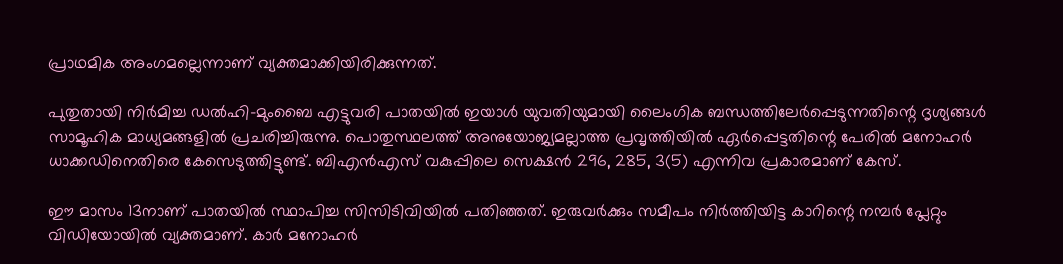പ്രാഥമിക അംഗമല്ലെന്നാണ് വ്യക്തമാക്കിയിരിക്കുന്നത്.

പുതുതായി നിര്‍മിച്ച ഡല്‍ഹി-മുംബൈ എട്ടുവരി പാതയില്‍ ഇയാള്‍ യുവതിയുമായി ലൈംഗിക ബന്ധത്തിലേര്‍പ്പെടുന്നതിന്റെ ദൃശ്യങ്ങള്‍ സാമൂഹിക മാധ്യമങ്ങളില്‍ പ്രചരിച്ചിരുന്നു. പൊതുസ്ഥലത്ത് അനുയോജ്യമല്ലാത്ത പ്രവൃത്തിയില്‍ ഏര്‍പ്പെട്ടതിന്റെ പേരില്‍ മനോഹര്‍ ധാക്കഡിനെതിരെ കേസെടുത്തിട്ടുണ്ട്. ബിഎന്‍എസ് വകുപ്പിലെ സെക്ഷന്‍ 296, 285, 3(5) എന്നിവ പ്രകാരമാണ് കേസ്.

ഈ മാസം 13നാണ് പാതയില്‍ സ്ഥാപിച്ച സിസിടിവിയില്‍ പതിഞ്ഞത്. ഇരുവര്‍ക്കും സമീപം നിര്‍ത്തിയിട്ട കാറിന്റെ നമ്പര്‍ പ്ലേറ്റും വിഡിയോയില്‍ വ്യക്തമാണ്. കാര്‍ മനോഹര്‍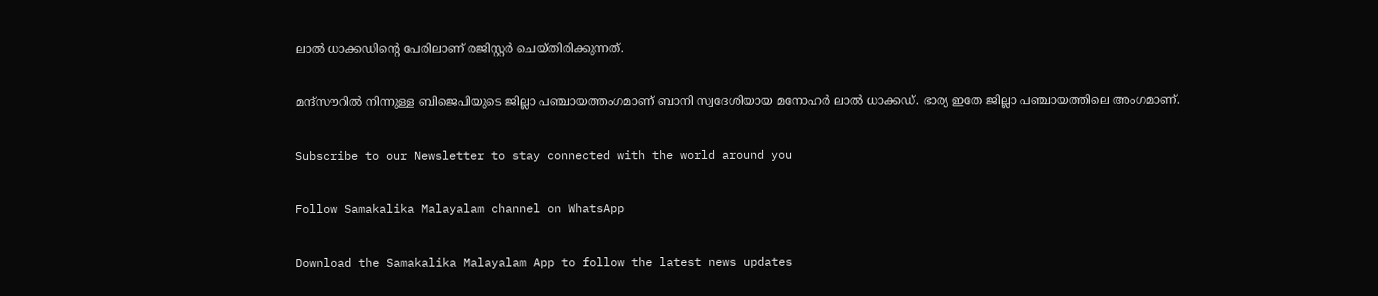ലാല്‍ ധാക്കഡിന്റെ പേരിലാണ് രജിസ്റ്റര്‍ ചെയ്തിരിക്കുന്നത്.

മന്ദ്‌സൗറില്‍ നിന്നുള്ള ബിജെപിയുടെ ജില്ലാ പഞ്ചായത്തംഗമാണ് ബാനി സ്വദേശിയായ മനോഹര്‍ ലാല്‍ ധാക്കഡ്. ഭാര്യ ഇതേ ജില്ലാ പഞ്ചായത്തിലെ അംഗമാണ്.

Subscribe to our Newsletter to stay connected with the world around you

Follow Samakalika Malayalam channel on WhatsApp

Download the Samakalika Malayalam App to follow the latest news updates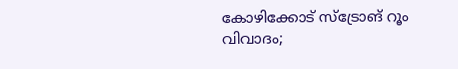കോഴിക്കോട് സ്‌ട്രോങ് റൂം വിവാദം;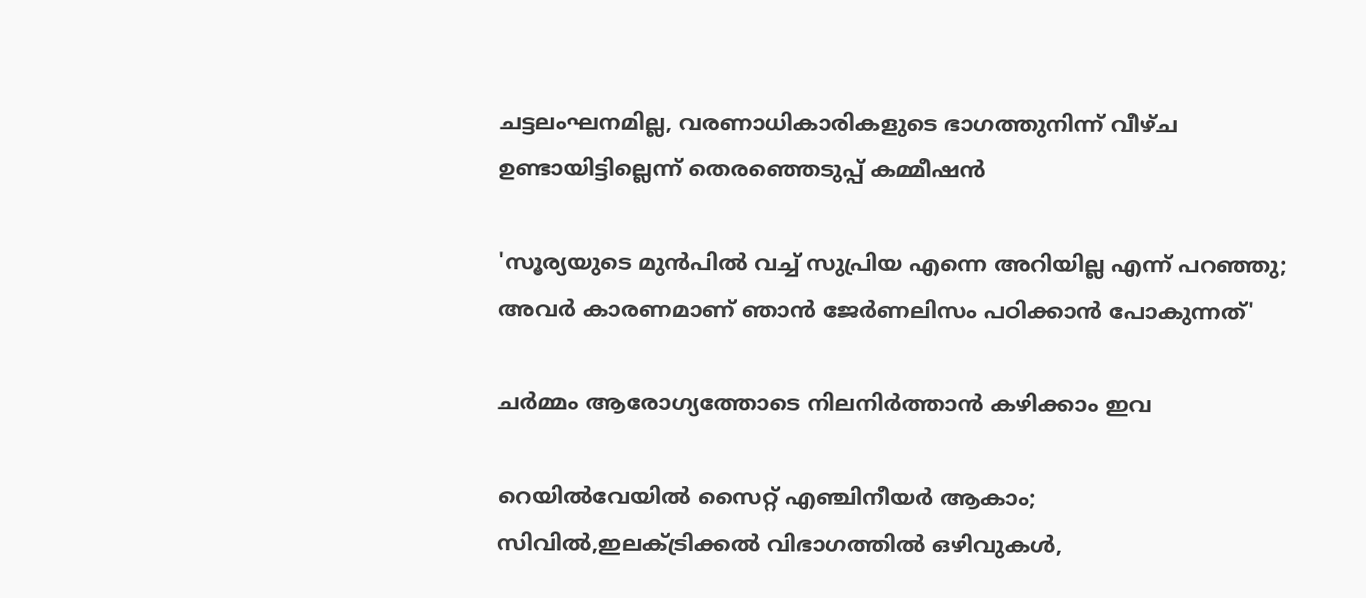ചട്ടലംഘനമില്ല, വരണാധികാരികളുടെ ഭാഗത്തുനിന്ന് വീഴ്ച ഉണ്ടായിട്ടില്ലെന്ന് തെരഞ്ഞെടുപ്പ് കമ്മീഷന്‍

'സൂര്യയുടെ മുൻപിൽ വച്ച് സുപ്രിയ എന്നെ അറിയില്ല എന്ന് പറഞ്ഞു; അവർ കാരണമാണ് ഞാൻ ജേർണലിസം പഠിക്കാൻ പോകുന്നത്'

ചർമ്മം ആരോഗ്യത്തോടെ നിലനിർത്താൻ കഴിക്കാം ഇവ

റെയിൽവേയിൽ സൈറ്റ് എഞ്ചിനീയർ ആകാം; സിവിൽ,ഇലക്ട്രിക്കൽ വിഭാഗത്തിൽ ഒഴിവുകൾ,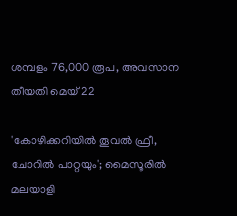ശമ്പളം 76,000 രൂപ, അവസാന തീയതി മെയ് 22

'കോഴിക്കറിയില്‍ തൂവല്‍ ഫ്രീ, ചോറില്‍ പാറ്റയും'; മൈസൂരില്‍ മലയാളി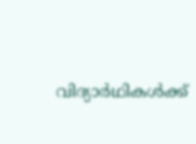വിദ്യാര്‍ഥികള്‍ക്ക്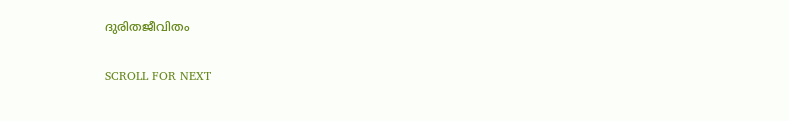ദുരിതജീവിതം

SCROLL FOR NEXT